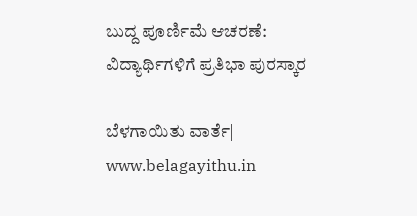ಬುದ್ದ ಪೂರ್ಣಿಮೆ ಆಚರಣೆ: ವಿದ್ಯಾರ್ಥಿಗಳಿಗೆ ಪ್ರತಿಭಾ ಪುರಸ್ಕಾರ

ಬೆಳಗಾಯಿತು ವಾರ್ತೆ| www.belagayithu.in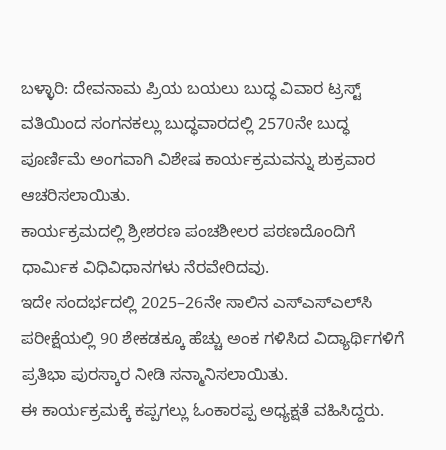ಬಳ್ಳಾರಿ: ದೇವನಾಮ ಪ್ರಿಯ ಬಯಲು ಬುದ್ಧ ವಿವಾರ ಟ್ರಸ್ಟ್ ವತಿಯಿಂದ ಸಂಗನಕಲ್ಲು ಬುದ್ಧವಾರದಲ್ಲಿ 2570ನೇ ಬುದ್ಧ ಪೂರ್ಣಿಮೆ ಅಂಗವಾಗಿ ವಿಶೇಷ ಕಾರ್ಯಕ್ರಮವನ್ನು ಶುಕ್ರವಾರ ಆಚರಿಸಲಾಯಿತು.
ಕಾರ್ಯಕ್ರಮದಲ್ಲಿ ಶ್ರೀಶರಣ ಪಂಚಶೀಲರ ಪಠಣದೊಂದಿಗೆ ಧಾರ್ಮಿಕ ವಿಧಿವಿಧಾನಗಳು ನೆರವೇರಿದವು.
ಇದೇ ಸಂದರ್ಭದಲ್ಲಿ 2025–26ನೇ ಸಾಲಿನ ಎಸ್‌ಎಸ್‌ಎಲ್‌ಸಿ ಪರೀಕ್ಷೆಯಲ್ಲಿ 90 ಶೇಕಡಕ್ಕೂ ಹೆಚ್ಚು ಅಂಕ ಗಳಿಸಿದ ವಿದ್ಯಾರ್ಥಿಗಳಿಗೆ ಪ್ರತಿಭಾ ಪುರಸ್ಕಾರ ನೀಡಿ ಸನ್ಮಾನಿಸಲಾಯಿತು.
ಈ ಕಾರ್ಯಕ್ರಮಕ್ಕೆ ಕಪ್ಪಗಲ್ಲು ಓಂಕಾರಪ್ಪ ಅಧ್ಯಕ್ಷತೆ ವಹಿಸಿದ್ದರು.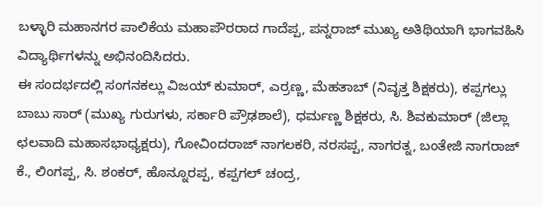ಬಳ್ಳಾರಿ ಮಹಾನಗರ ಪಾಲಿಕೆಯ ಮಹಾಪೌರರಾದ ಗಾದೆಪ್ಪ, ಪನ್ನರಾಜ್ ಮುಖ್ಯ ಅತಿಥಿಯಾಗಿ ಭಾಗವಹಿಸಿ ವಿದ್ಯಾರ್ಥಿಗಳನ್ನು ಅಭಿನಂದಿಸಿದರು.
ಈ ಸಂದರ್ಭದಲ್ಲಿ ಸಂಗನಕಲ್ಲು ವಿಜಯ್ ಕುಮಾರ್, ಎರ್ರಣ್ಣ, ಮೆಹತಾಬ್ (ನಿವೃತ್ತ ಶಿಕ್ಷಕರು), ಕಪ್ಪಗಲ್ಲು ಬಾಬು ಸಾರ್ (ಮುಖ್ಯ ಗುರುಗಳು, ಸರ್ಕಾರಿ ಪ್ರೌಢಶಾಲೆ), ಧರ್ಮಣ್ಣ ಶಿಕ್ಷಕರು, ಸಿ. ಶಿವಕುಮಾರ್ (ಜಿಲ್ಲಾ ಛಲವಾದಿ ಮಹಾಸಭಾಧ್ಯಕ್ಷರು), ಗೋವಿಂದರಾಜ್ ನಾಗಲಕರಿ, ನರಸಪ್ಪ, ನಾಗರತ್ನ, ಬಂತೇಜಿ ನಾಗರಾಜ್ ಕೆ., ಲಿಂಗಪ್ಪ, ಸಿ. ಶಂಕರ್, ಹೊನ್ನೂರಪ್ಪ, ಕಪ್ಪಗಲ್ ಚಂದ್ರ,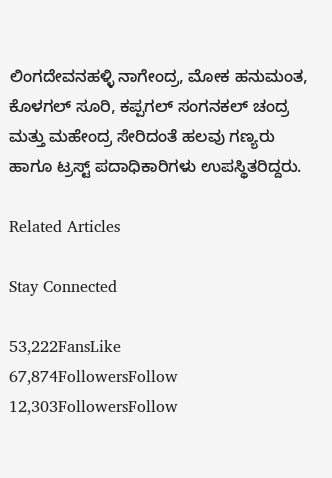ಲಿಂಗದೇವನಹಳ್ಳಿ ನಾಗೇಂದ್ರ, ಮೋಕ ಹನುಮಂತ, ಕೊಳಗಲ್ ಸೂರಿ, ಕಪ್ಪಗಲ್ ಸಂಗನಕಲ್ ಚಂದ್ರ ಮತ್ತು ಮಹೇಂದ್ರ ಸೇರಿದಂತೆ ಹಲವು ಗಣ್ಯರು ಹಾಗೂ ಟ್ರಸ್ಟ್ ಪದಾಧಿಕಾರಿಗಳು ಉಪಸ್ಥಿತರಿದ್ದರು.

Related Articles

Stay Connected

53,222FansLike
67,874FollowersFollow
12,303FollowersFollow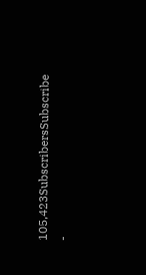105,423SubscribersSubscribe
-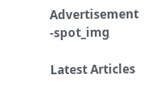Advertisement -spot_img

Latest Articles